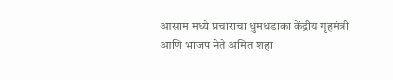आसाम मध्ये प्रचाराचा धुमधडाका केंद्रीय गृहमंत्री आणि भाजप नेते अमित शहा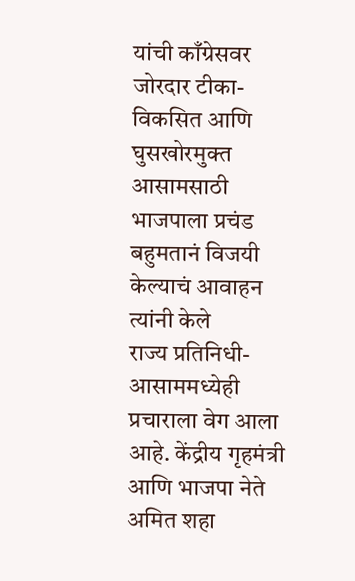यांची काँग्रेसवर जोरदार टीका-विकसित आणि घुसखोरमुक्त आसामसाठी भाजपाला प्रचंड बहुमतानं विजयी केल्याचं आवाहन त्यांनी केले
राज्य प्रतिनिधी-आसाममध्येही प्रचाराला वेग आला आहे. केंद्रीय गृहमंत्री आणि भाजपा नेते अमित शहा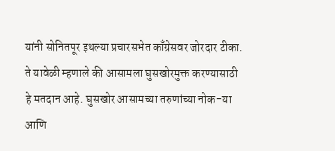यांनी सोनितपूर इथल्या प्रचारसभेत काँग्रेसवर जोरदार टीका. ते यावेळी म्हणाले की आसामला घुसखोरमुक्त करण्यासाठी हे मतदान आहे. घुसखोर आसामच्या तरुणांच्या नोक-या आणि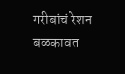गरीबांचं रेशन बळकावत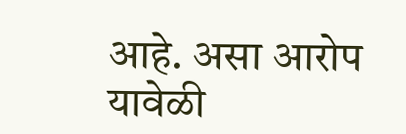आहे. असा आरोप यावेळी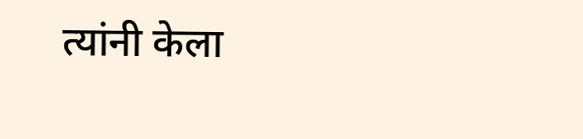त्यांनी केला